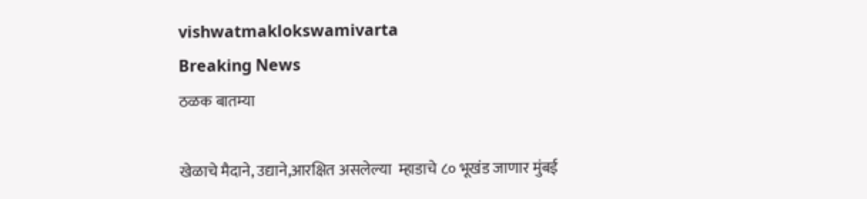vishwatmaklokswamivarta
Breaking News
ठळक बातम्या

खेळाचे मैदाने, उद्याने,आरक्षित असलेल्या  म्हाडाचे ८० भूखंड जाणार मुंबई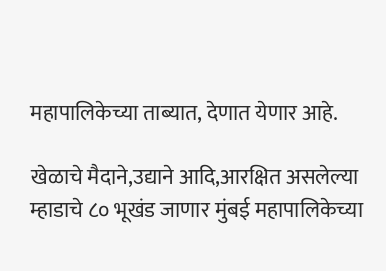महापालिकेच्या ताब्यात, देणात येणार आहे.

खेळाचे मैदाने,उद्याने आदि,आरक्षित असलेल्या  म्हाडाचे ८० भूखंड जाणार मुंबई महापालिकेच्या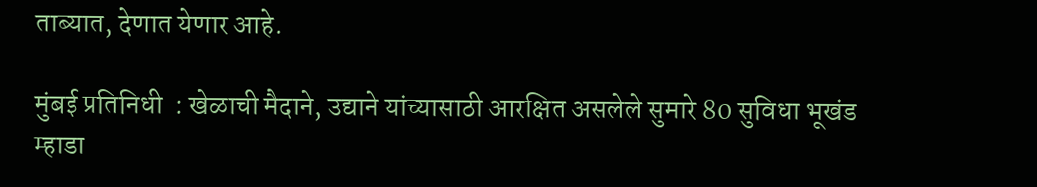ताब्यात, देणात येणार आहे.

मुंबई प्रतिनिधी  : खेळाची मैदाने, उद्याने यांच्यासाठी आरक्षित असलेले सुमारे 80 सुविधा भूखंड म्हाडा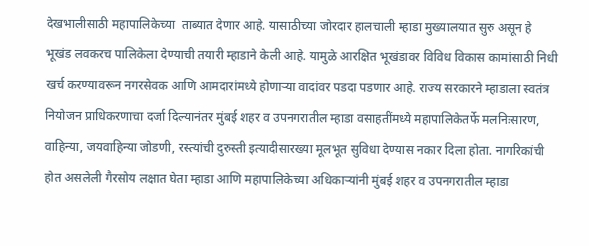देखभालीसाठी महापालिकेच्या  ताब्यात देणार आहे. यासाठीच्या जोरदार हालचाली म्हाडा मुख्यालयात सुरु असून हे भूखंड लवकरच पालिकेला देण्याची तयारी म्हाडाने केली आहे. यामुळे आरक्षित भूखंडावर विविध विकास कामांसाठी निधी खर्च करण्यावरून नगरसेवक आणि आमदारांमध्ये होणाऱ्या वादांवर पडदा पडणार आहे. राज्य सरकारने म्हाडाला स्वतंत्र नियोजन प्राधिकरणाचा दर्जा दिल्यानंतर मुंबई शहर व उपनगरातील म्हाडा वसाहतींमध्ये महापालिकेतर्फे मलनिःसारण, वाहिन्या, जयवाहिन्या जोडणी, रस्त्यांची दुरुस्ती इत्यादीसारख्या मूलभूत सुविधा देण्यास नकार दिला होता. नागरिकांची होत असलेली गैरसोय लक्षात घेता म्हाडा आणि महापालिकेच्या अधिकाऱ्यांनी मुंबई शहर व उपनगरातील म्हाडा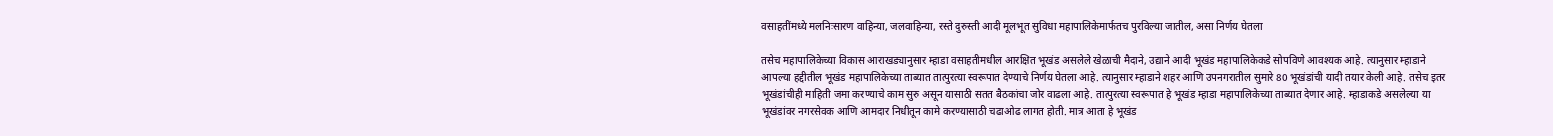वसाहतींमध्ये मलनिःसारण वाहिन्या, जलवाहिन्या, रस्ते दुरुस्ती आदी मूलभूत सुविधा महापालिकेमार्फतच पुरविल्या जातील, असा निर्णय घेतला

तसेच महापालिकेच्या विकास आराखड्यानुसार म्हाडा वसाहतीमधील आरक्षित भूखंड असलेले खेळाची मैदाने, उद्याने आदी भूखंड महापालिकेकडे सोपविणे आवश्यक आहे. त्यानुसार म्हाडाने आपल्या हद्दीतील भूखंड महापालिकेच्या ताब्यात तात्पुरत्या स्वरूपात देण्याचे निर्णय घेतला आहे. त्यानुसार म्हाडाने शहर आणि उपनगरातील सुमारे 80 भूखंडांची यादी तयार केली आहे. तसेच इतर भूखंडांचीही माहिती जमा करण्याचे काम सुरु असून यासाठी सतत बैठकांचा जोर वाढला आहे. तात्पुरत्या स्वरूपात हे भूखंड म्हाडा महापालिकेच्या ताब्यात देणार आहे. म्हाडाकडे असलेल्या या भूखंडांवर नगरसेवक आणि आमदार निधीतून कामे करण्यासाठी चढाओढ लागत होती. मात्र आता हे भूखंड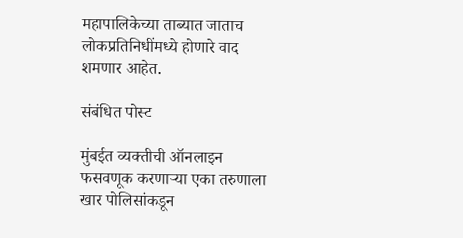महापालिकेच्या ताब्यात जाताच लोकप्रतिनिधींमध्ये होणारे वाद शमणार आहेत.

संबंधित पोस्ट

मुंबईत व्यक्तीची ऑनलाइन फसवणूक करणाऱ्या एका तरुणाला खार पोलिसांकडून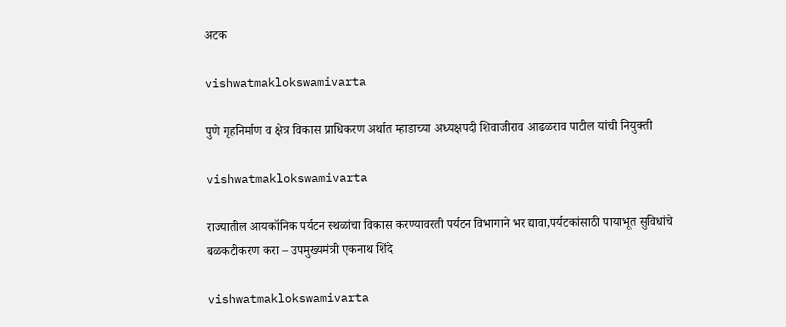अटक

vishwatmaklokswamivarta

पुणे गृहनिर्माण व क्षेत्र विकास प्राधिकरण अर्थात म्हाडाच्या अध्यक्षपदी शिवाजीराव आढळराव पाटील यांची नियुक्ती

vishwatmaklokswamivarta

राज्यातील आयकॉनिक पर्यटन स्थळांचा विकास करण्यावरती पर्यटन विभागाने भर द्यावा,पर्यटकांसाठी पायाभूत सुविधांचे बळकटीकरण करा – उपमुख्यमंत्री एकनाथ शिंदे

vishwatmaklokswamivarta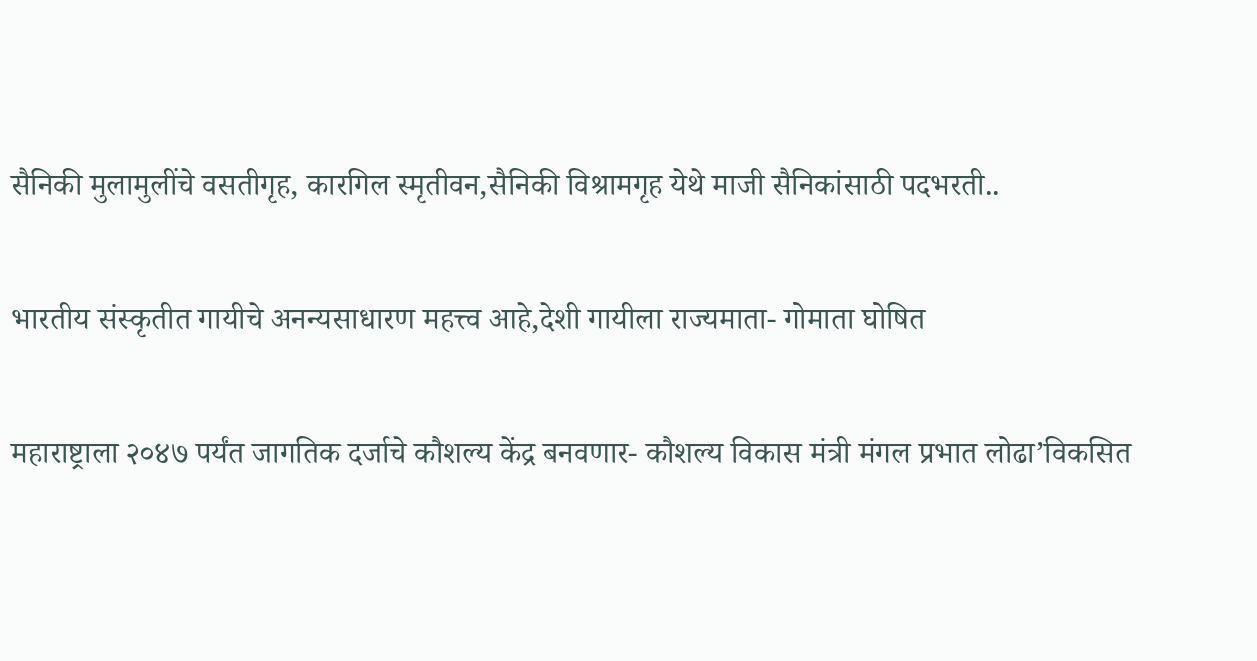सैनिकी मुलामुलींचे वसतीगृह, कारगिल स्मृतीवन,सैनिकी विश्रामगृह येथे माजी सैनिकांसाठी पदभरती..

भारतीय संस्कृतीत गायीचे अनन्यसाधारण महत्त्व आहे,देशी गायीला राज्यमाता- गोमाता घोषित

महाराष्ट्राला २०४७ पर्यंत जागतिक दर्जाचे कौशल्य केंद्र बनवणार- कौशल्य विकास मंत्री मंगल प्रभात लोढा’विकसित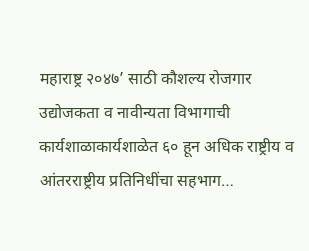महाराष्ट्र २०४७’ साठी कौशल्य रोजगार उद्योजकता व नावीन्यता विभागाची कार्यशाळाकार्यशाळेत ६० हून अधिक राष्ट्रीय व आंतरराष्ट्रीय प्रतिनिधींचा सहभाग…